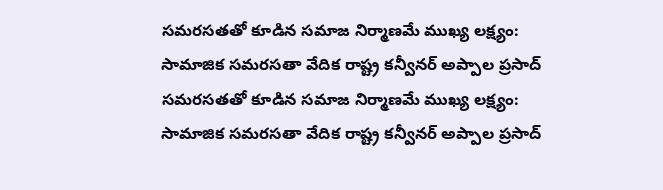సమరసతతో కూడిన సమాజ నిర్మాణమే ముఖ్య లక్ష్యం: సామాజిక సమరసతా వేదిక రాష్ట్ర కన్వీనర్ అప్పాల ప్రసాద్
సమరసతతో కూడిన సమాజ నిర్మాణమే ముఖ్య లక్ష్యం: సామాజిక సమరసతా వేదిక రాష్ట్ర కన్వీనర్ అప్పాల ప్రసాద్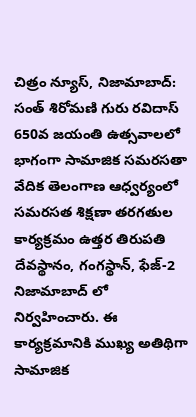చిత్రం న్యూస్, నిజామాబాద్: సంత్ శిరోమణి గురు రవిదాస్ 650వ జయంతి ఉత్సవాలలో భాగంగా సామాజిక సమరసతా వేదిక తెలంగాణ ఆధ్వర్యంలో సమరసత శిక్షణా తరగతుల కార్యక్రమం ఉత్తర తిరుపతి దేవస్థానం, గంగస్థాన్, ఫేజ్-2 నిజామాబాద్ లో నిర్వహించారు. ఈ కార్యక్రమానికి ముఖ్య అతిథిగా సామాజిక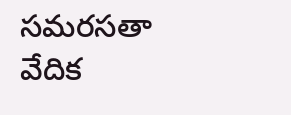సమరసతా వేదిక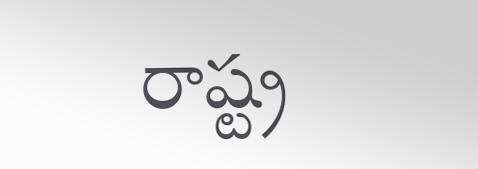రాష్ట్ర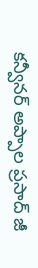కన్వీనర్ అప్పాల ప్రసాద్ జీ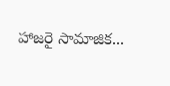హాజరై సామాజిక...